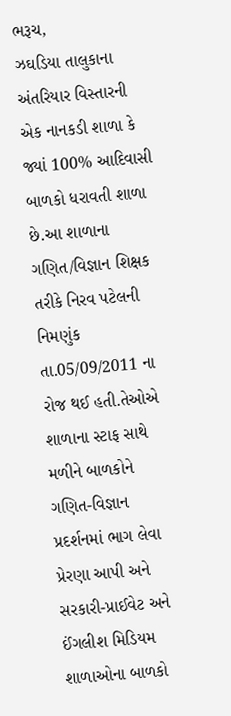ભરૂચ,
ઝઘડિયા તાલુકાના અંતરિયાર વિસ્તારની એક નાનકડી શાળા કે જ્યાં 100% આદિવાસી બાળકો ધરાવતી શાળા છે.આ શાળાના ગણિત/વિજ્ઞાન શિક્ષક તરીકે નિરવ પટેલની નિમણુંક તા.05/09/2011 ના રોજ થઈ હતી.તેઓએ શાળાના સ્ટાફ સાથે મળીને બાળકોને ગણિત-વિજ્ઞાન પ્રદર્શનમાં ભાગ લેવા પ્રેરણા આપી અને સરકારી-પ્રાઈવેટ અને ઈંગલીશ મિડિયમ શાળાઓના બાળકો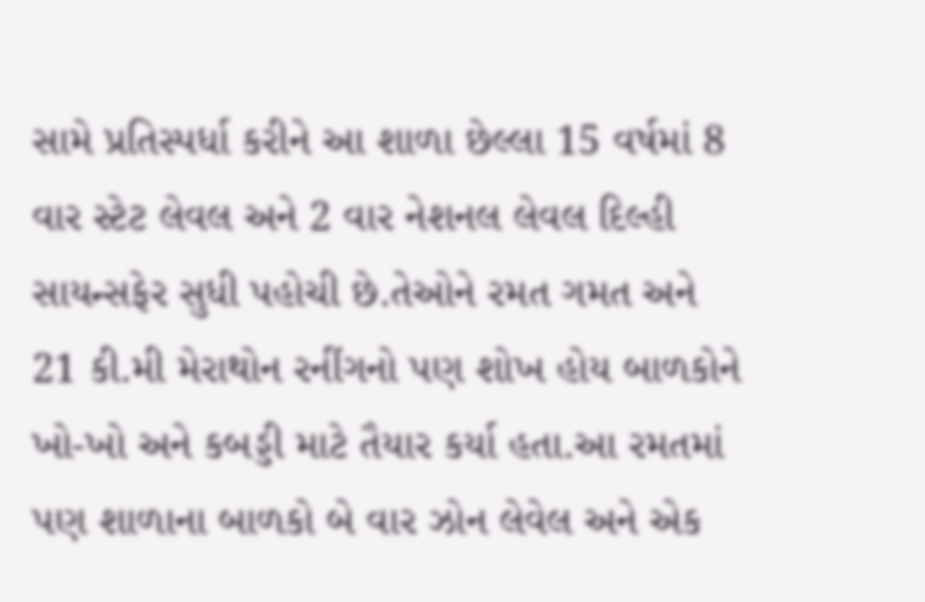સામે પ્રતિસ્પર્ધા કરીને આ શાળા છેલ્લા 15 વર્ષમાં 8 વાર સ્ટેટ લેવલ અને 2 વાર નેશનલ લેવલ દિલ્હી સાયન્સફેર સુધી પહોચી છે.તેઓને રમત ગમત અને 21 કી.મી મેરાથોન રનીંગનો પણ શોખ હોય બાળકોને ખો-ખો અને કબડ્ડી માટે તૈયાર કર્યા હતા.આ રમતમાં પણ શાળાના બાળકો બે વાર ઝોન લેવેલ અને એક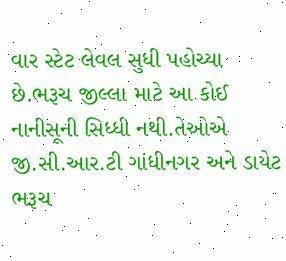વાર સ્ટેટ લેવલ સુધી પહોચ્યા છે.ભરૂચ જીલ્લા માટે આ કોઈ નાનીસૂની સિધ્ધી નથી.તેઓએ જી.સી.આર.ટી ગાંધીનગર અને ડાયેટ ભરૂચ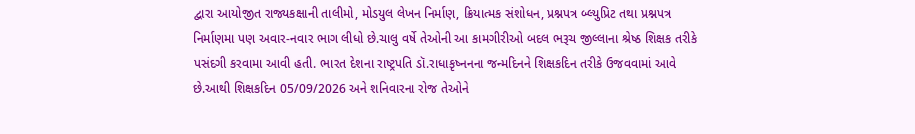દ્વારા આયોજીત રાજ્યકક્ષાની તાલીમો, મોડયુલ લેખન નિર્માણ, ક્રિયાત્મક સંશોધન, પ્રશ્નપત્ર બ્લ્યુપ્રિટ તથા પ્રશ્નપત્ર નિર્માણમા પણ અવાર-નવાર ભાગ લીધો છે.ચાલુ વર્ષે તેઓની આ કામગીરીઓ બદલ ભરૂચ જીલ્લાના શ્રેષ્ઠ શિક્ષક તરીકે પસંદગી કરવામા આવી હતી. ભારત દેશના રાષ્ટ્રપતિ ડૉ.રાધાકૃષ્નનના જન્મદિનને શિક્ષકદિન તરીકે ઉજવવામાં આવે છે.આથી શિક્ષકદિન 05/09/2026 અને શનિવારના રોજ તેઓને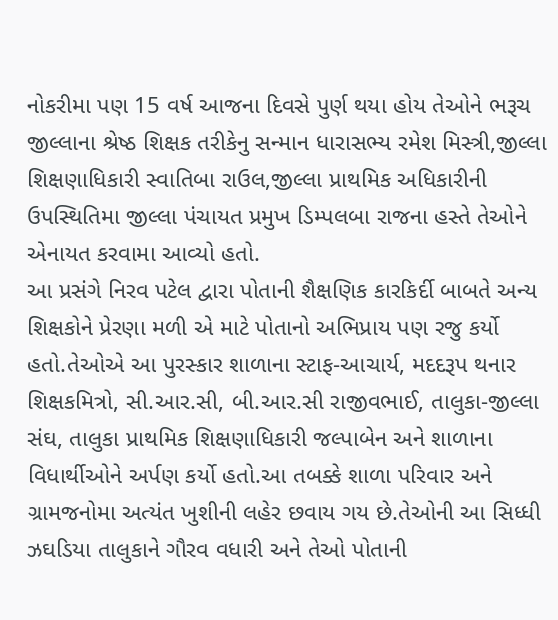નોકરીમા પણ 15 વર્ષ આજના દિવસે પુર્ણ થયા હોય તેઓને ભરૂચ જીલ્લાના શ્રેષ્ઠ શિક્ષક તરીકેનુ સન્માન ધારાસભ્ય રમેશ મિસ્ત્રી,જીલ્લા શિક્ષણાધિકારી સ્વાતિબા રાઉલ,જીલ્લા પ્રાથમિક અધિકારીની ઉપસ્થિતિમા જીલ્લા પંચાયત પ્રમુખ ડિમ્પલબા રાજના હસ્તે તેઓને એનાયત કરવામા આવ્યો હતો.
આ પ્રસંગે નિરવ પટેલ દ્વારા પોતાની શૈક્ષણિક કારકિર્દી બાબતે અન્ય શિક્ષકોને પ્રેરણા મળી એ માટે પોતાનો અભિપ્રાય પણ રજુ કર્યો હતો.તેઓએ આ પુરસ્કાર શાળાના સ્ટાફ-આચાર્ય, મદદરૂપ થનાર શિક્ષકમિત્રો, સી.આર.સી, બી.આર.સી રાજીવભાઈ, તાલુકા-જીલ્લા સંઘ, તાલુકા પ્રાથમિક શિક્ષણાધિકારી જલ્પાબેન અને શાળાના વિધાર્થીઓને અર્પણ કર્યો હતો.આ તબક્કે શાળા પરિવાર અને ગ્રામજનોમા અત્યંત ખુશીની લહેર છવાય ગય છે.તેઓની આ સિધ્ધી ઝઘડિયા તાલુકાને ગૌરવ વધારી અને તેઓ પોતાની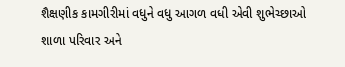શૈક્ષણીક કામગીરીમાં વધુને વધુ આગળ વધી એવી શુભેચ્છાઓ શાળા પરિવાર અને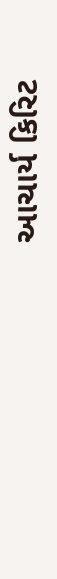આચાર્ય કિરિટ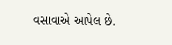વસાવાએ આપેલ છે.